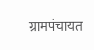ग्रामपंचायत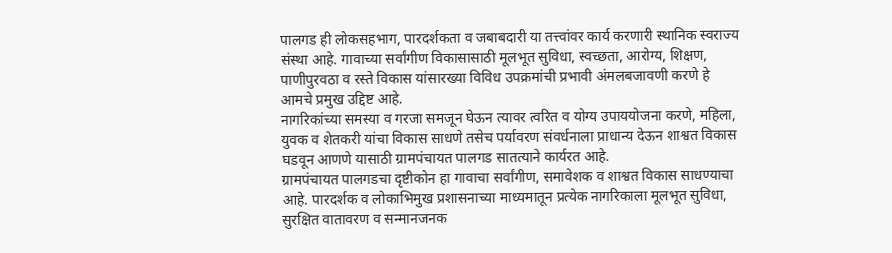पालगड ही लोकसहभाग, पारदर्शकता व जबाबदारी या तत्त्वांवर कार्य करणारी स्थानिक स्वराज्य संस्था आहे. गावाच्या सर्वांगीण विकासासाठी मूलभूत सुविधा, स्वच्छता, आरोग्य, शिक्षण, पाणीपुरवठा व रस्ते विकास यांसारख्या विविध उपक्रमांची प्रभावी अंमलबजावणी करणे हे आमचे प्रमुख उद्दिष्ट आहे.
नागरिकांच्या समस्या व गरजा समजून घेऊन त्यावर त्वरित व योग्य उपाययोजना करणे, महिला, युवक व शेतकरी यांचा विकास साधणे तसेच पर्यावरण संवर्धनाला प्राधान्य देऊन शाश्वत विकास घडवून आणणे यासाठी ग्रामपंचायत पालगड सातत्याने कार्यरत आहे.
ग्रामपंचायत पालगडचा दृष्टीकोन हा गावाचा सर्वांगीण, समावेशक व शाश्वत विकास साधण्याचा आहे. पारदर्शक व लोकाभिमुख प्रशासनाच्या माध्यमातून प्रत्येक नागरिकाला मूलभूत सुविधा, सुरक्षित वातावरण व सन्मानजनक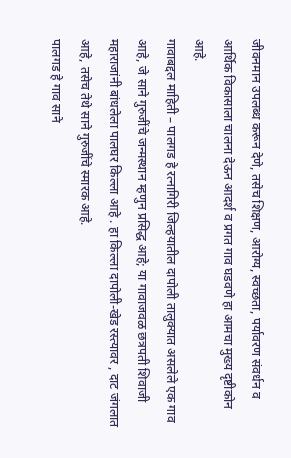जीवनमान उपलब्ध करून देणे, तसेच शिक्षण, आरोग्य, स्वच्छता, पर्यावरण संवर्धन व आर्थिक विकासाला चालना देऊन आदर्श व प्रगत गाव घडवणे हा आमचा मुख्य दृष्टीकोन आहे.
गावाबद्दल माहिती – पालगड हे रत्नागिरी जिल्हयातील दापोली तालुक्यात असलेले एक गाव आहे, जे साने गुरुजींचे जन्मस्थान म्हणुन प्रसिद्ध आहे; या गावाजवळ छत्रपती शिवाजी महाराजांनी बांधलेला पालघर किल्ला आहे . हा किल्ला दापोली-खेड रस्त्यावर , दाट जंगलात आहे, तसेच तेथे साने गुरुजींचे स्मारक आहे.
पालगड हे गाव साने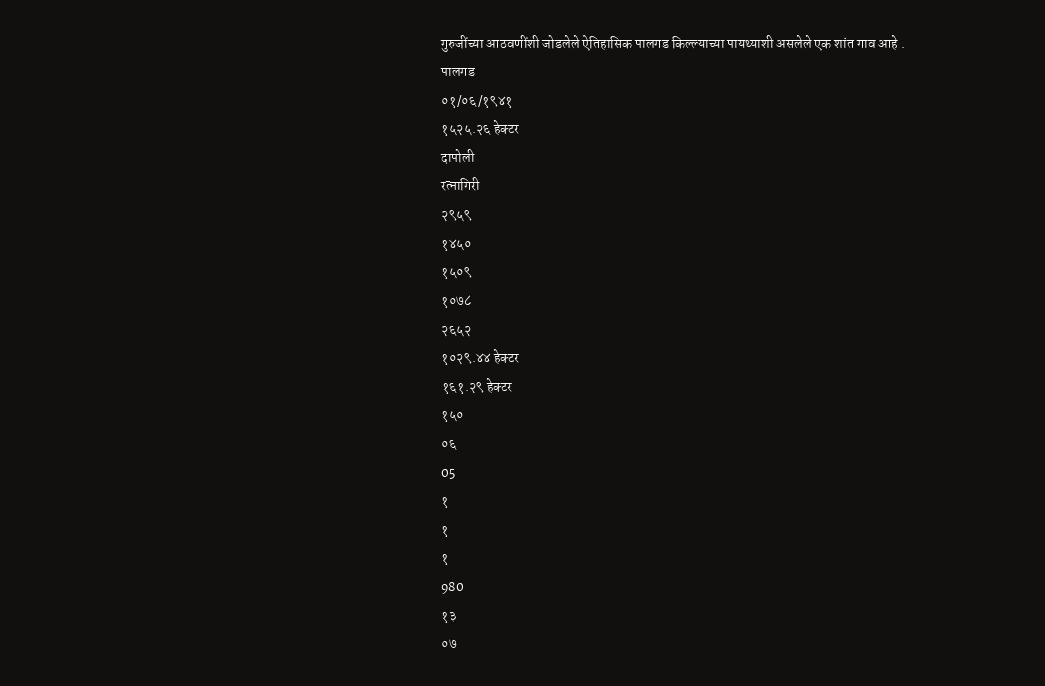गुरुजींच्या आठवणींशी जोडलेले ऐतिहासिक पालगड किल्ल्याच्या पायथ्याशी असलेले एक शांत गाव आहे .
पालगड
०१/०६/१९४१
१५२५.२६ हेक्टर
दापोली
रत्नागिरी
२९५९
१४५०
१५०९
१०७८
२६५२
१०२९.४४ हेक्टर
१६१.२९ हेक्टर
१५०
०६
05
१
१
१
980
१३
०७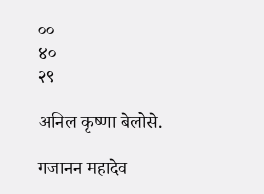००
४०
२९

अनिल कृष्णा बेलोसे.

गजानन महादेव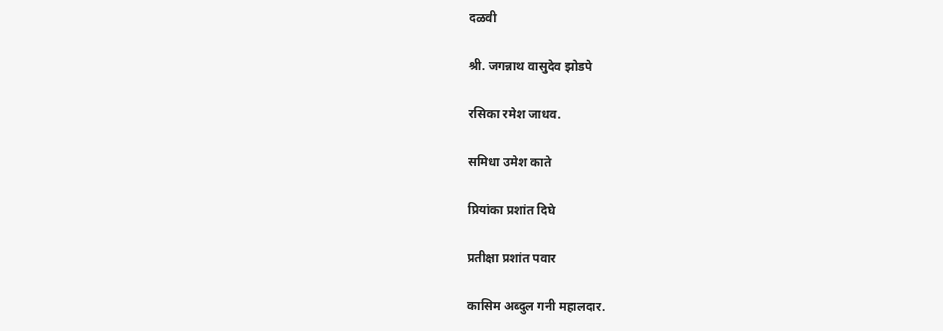दळवी

श्री. जगन्नाथ वासुदेव झोडपे

रसिका रमेश जाधव.

समिधा उमेश काते

प्रियांका प्रशांत दिघे

प्रतीक्षा प्रशांत पवार

कासिम अब्दुल गनी महालदार.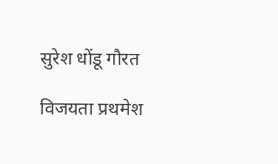सुरेश धोंडू गौरत

विजयता प्रथमेश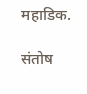महाडिक.

संतोष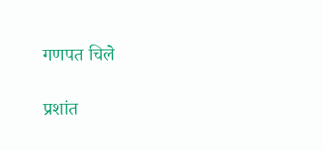गणपत चिले

प्रशांत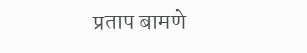प्रताप बामणे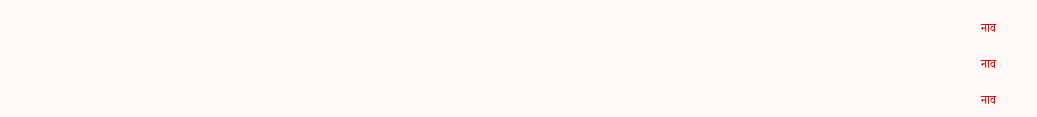नाव

नाव

नाव